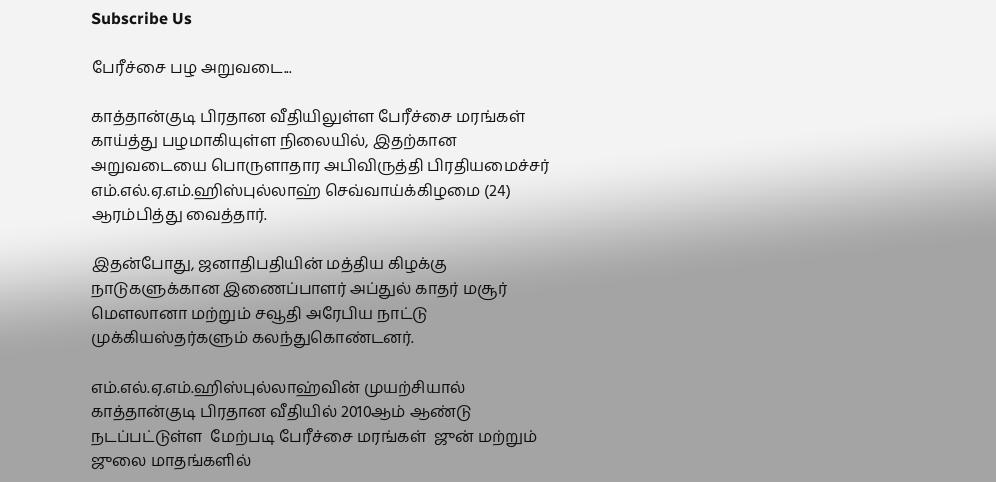Subscribe Us

பேரீச்சை பழ அறுவடை...

காத்தான்குடி பிரதான வீதியிலுள்ள பேரீச்சை மரங்கள்  காய்த்து பழமாகியுள்ள நிலையில், இதற்கான அறுவடையை பொருளாதார அபிவிருத்தி பிரதியமைச்சர் எம்.எல்.ஏ.எம்.ஹிஸ்புல்லாஹ் செவ்வாய்க்கிழமை (24)  ஆரம்பித்து வைத்தார்.

இதன்போது, ஜனாதிபதியின் மத்திய கிழக்கு நாடுகளுக்கான இணைப்பாளர் அப்துல் காதர் மசூர் மௌலானா மற்றும் சவூதி அரேபிய நாட்டு முக்கியஸ்தர்களும் கலந்துகொண்டனர்.

எம்.எல்.ஏ.எம்.ஹிஸ்புல்லாஹ்வின் முயற்சியால் காத்தான்குடி பிரதான வீதியில் 2010ஆம் ஆண்டு  நடப்பட்டுள்ள  மேற்படி பேரீச்சை மரங்கள்  ஜுன் மற்றும் ஜுலை மாதங்களில்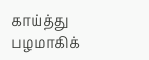காய்த்து பழமாகிக்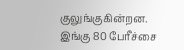குலுங்குகின்றன. இங்கு 80 பேரீச்சை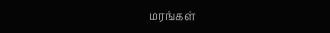மரங்கள்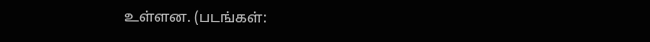உள்ளன. (படங்கள்: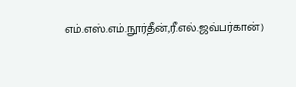எம்.எஸ்.எம்.நூர்தீன்,ரீ.எல்.ஜவ்பர்கான்)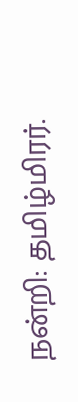நன்றி: தமிழ்மிரர்.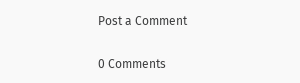Post a Comment

0 Comments